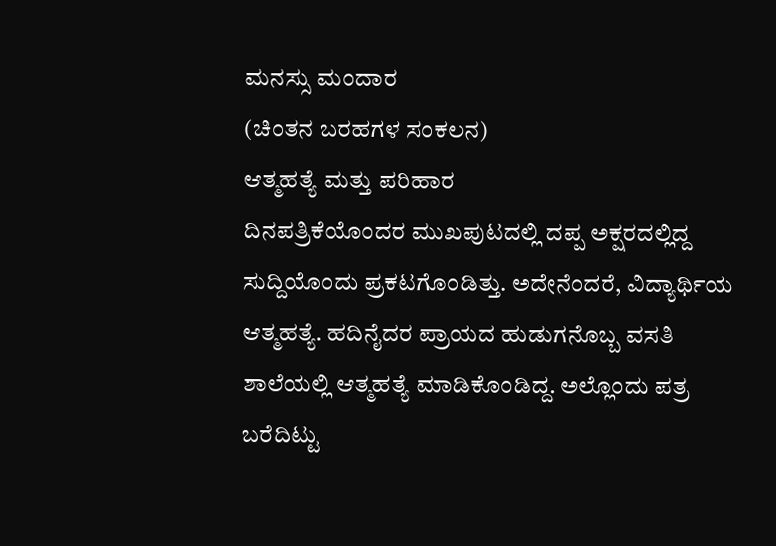ಮನಸ್ಸು ಮಂದಾರ
(ಚಿಂತನ ಬರಹಗಳ ಸಂಕಲನ)
ಆತ್ಮಹತ್ಯೆ ಮತ್ತು ಪರಿಹಾರ
ದಿನಪತ್ರಿಕೆಯೊಂದರ ಮುಖಪುಟದಲ್ಲಿ ದಪ್ಪ ಅಕ್ಷರದಲ್ಲಿದ್ದ ಸುದ್ದಿಯೊಂದು ಪ್ರಕಟಗೊಂಡಿತ್ತು. ಅದೇನೆಂದರೆ, ವಿದ್ಯಾರ್ಥಿಯ ಆತ್ಮಹತ್ಯೆ. ಹದಿನೈದರ ಪ್ರಾಯದ ಹುಡುಗನೊಬ್ಬ ವಸತಿ ಶಾಲೆಯಲ್ಲಿ ಆತ್ಮಹತ್ಯೆ ಮಾಡಿಕೊಂಡಿದ್ದ. ಅಲ್ಲೊಂದು ಪತ್ರ ಬರೆದಿಟ್ಟು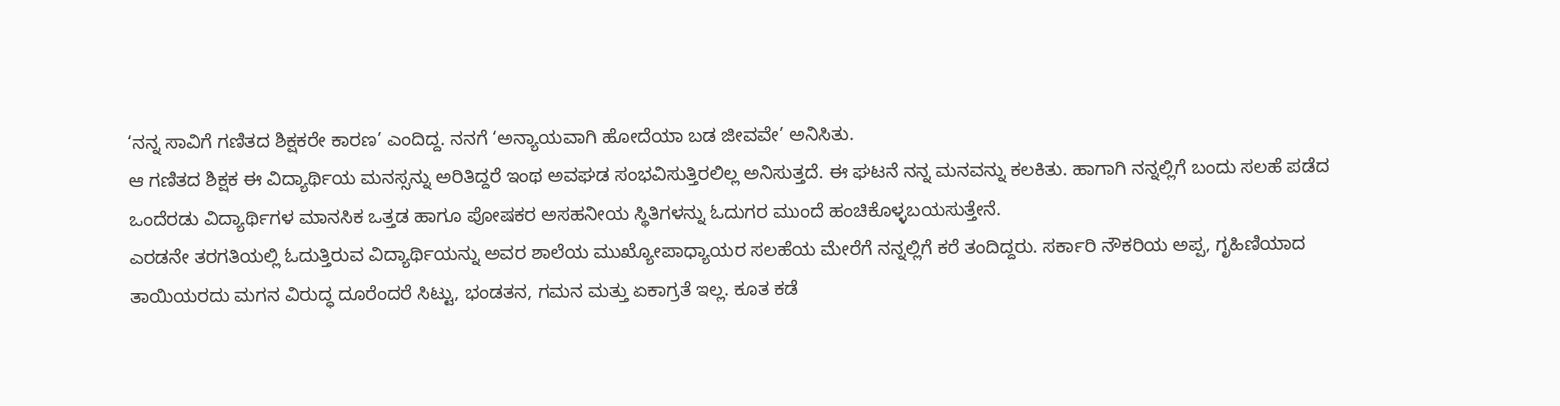‘ನನ್ನ ಸಾವಿಗೆ ಗಣಿತದ ಶಿಕ್ಷಕರೇ ಕಾರಣ’ ಎಂದಿದ್ದ. ನನಗೆ ‘ಅನ್ಯಾಯವಾಗಿ ಹೋದೆಯಾ ಬಡ ಜೀವವೇ’ ಅನಿಸಿತು.
ಆ ಗಣಿತದ ಶಿಕ್ಷಕ ಈ ವಿದ್ಯಾರ್ಥಿಯ ಮನಸ್ಸನ್ನು ಅರಿತಿದ್ದರೆ ಇಂಥ ಅವಘಡ ಸಂಭವಿಸುತ್ತಿರಲಿಲ್ಲ ಅನಿಸುತ್ತದೆ. ಈ ಘಟನೆ ನನ್ನ ಮನವನ್ನು ಕಲಕಿತು. ಹಾಗಾಗಿ ನನ್ನಲ್ಲಿಗೆ ಬಂದು ಸಲಹೆ ಪಡೆದ ಒಂದೆರಡು ವಿದ್ಯಾರ್ಥಿಗಳ ಮಾನಸಿಕ ಒತ್ತಡ ಹಾಗೂ ಪೋಷಕರ ಅಸಹನೀಯ ಸ್ಥಿತಿಗಳನ್ನು ಓದುಗರ ಮುಂದೆ ಹಂಚಿಕೊಳ್ಳಬಯಸುತ್ತೇನೆ.
ಎರಡನೇ ತರಗತಿಯಲ್ಲಿ ಓದುತ್ತಿರುವ ವಿದ್ಯಾರ್ಥಿಯನ್ನು ಅವರ ಶಾಲೆಯ ಮುಖ್ಯೋಪಾಧ್ಯಾಯರ ಸಲಹೆಯ ಮೇರೆಗೆ ನನ್ನಲ್ಲಿಗೆ ಕರೆ ತಂದಿದ್ದರು. ಸರ್ಕಾರಿ ನೌಕರಿಯ ಅಪ್ಪ, ಗೃಹಿಣಿಯಾದ ತಾಯಿಯರದು ಮಗನ ವಿರುದ್ಧ ದೂರೆಂದರೆ ಸಿಟ್ಟು, ಭಂಡತನ, ಗಮನ ಮತ್ತು ಏಕಾಗ್ರತೆ ಇಲ್ಲ. ಕೂತ ಕಡೆ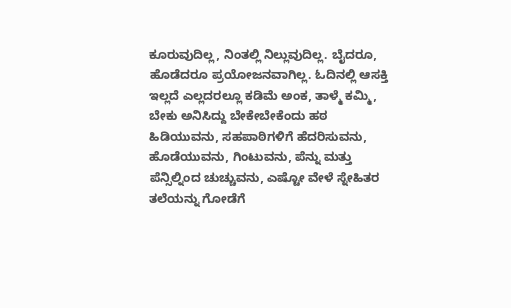ಕೂರುವುದಿಲ್ಲ, ನಿಂತಲ್ಲಿ ನಿಲ್ಲುವುದಿಲ್ಲ. ಬೈದರೂ, ಹೊಡೆದರೂ ಪ್ರಯೋಜನವಾಗಿಲ್ಲ. ಓದಿನಲ್ಲಿ ಆಸಕ್ತಿ ಇಲ್ಲದೆ ಎಲ್ಲದರಲ್ಲೂ ಕಡಿಮೆ ಅಂಕ, ತಾಳ್ಮೆ ಕಮ್ಮಿ, ಬೇಕು ಅನಿಸಿದ್ದು ಬೇಕೇಬೇಕೆಂದು ಹಠ ಹಿಡಿಯುವನು, ಸಹಪಾಠಿಗಳಿಗೆ ಹೆದರಿಸುವನು, ಹೊಡೆಯುವನು, ಗಿಂಟುವನು, ಪೆನ್ನು ಮತ್ತು ಪೆನ್ಸಿಲ್ನಿಂದ ಚುಚ್ಚುವನು, ಎಷ್ಟೋ ವೇಳೆ ಸ್ನೇಹಿತರ ತಲೆಯನ್ನು ಗೋಡೆಗೆ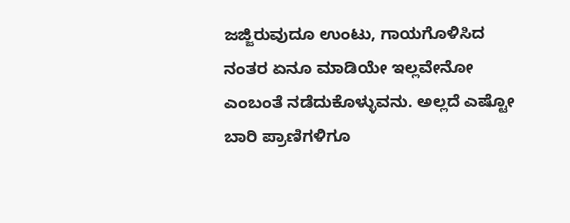ಜಜ್ಜಿರುವುದೂ ಉಂಟು, ಗಾಯಗೊಳಿಸಿದ ನಂತರ ಏನೂ ಮಾಡಿಯೇ ಇಲ್ಲವೇನೋ ಎಂಬಂತೆ ನಡೆದುಕೊಳ್ಳುವನು. ಅಲ್ಲದೆ ಎಷ್ಟೋ ಬಾರಿ ಪ್ರಾಣಿಗಳಿಗೂ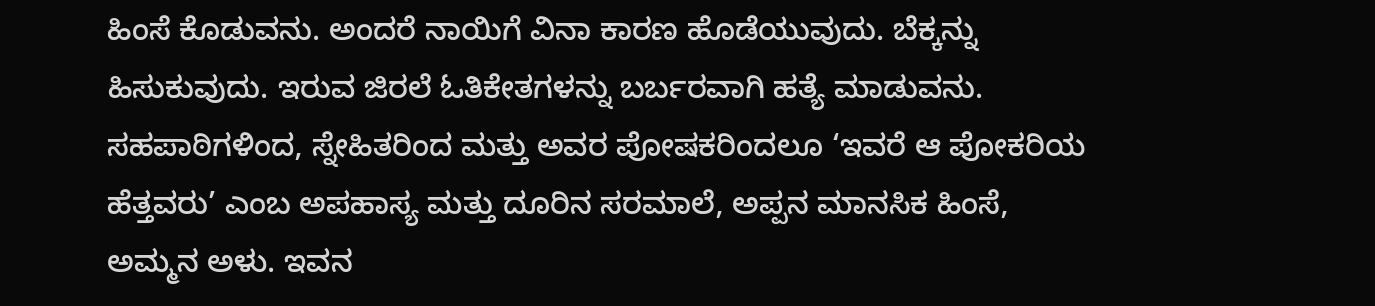ಹಿಂಸೆ ಕೊಡುವನು. ಅಂದರೆ ನಾಯಿಗೆ ವಿನಾ ಕಾರಣ ಹೊಡೆಯುವುದು. ಬೆಕ್ಕನ್ನು ಹಿಸುಕುವುದು. ಇರುವ ಜಿರಲೆ ಓತಿಕೇತಗಳನ್ನು ಬರ್ಬರವಾಗಿ ಹತ್ಯೆ ಮಾಡುವನು.
ಸಹಪಾಠಿಗಳಿಂದ, ಸ್ನೇಹಿತರಿಂದ ಮತ್ತು ಅವರ ಪೋಷಕರಿಂದಲೂ ‘ಇವರೆ ಆ ಪೋಕರಿಯ ಹೆತ್ತವರು’ ಎಂಬ ಅಪಹಾಸ್ಯ ಮತ್ತು ದೂರಿನ ಸರಮಾಲೆ, ಅಪ್ಪನ ಮಾನಸಿಕ ಹಿಂಸೆ, ಅಮ್ಮನ ಅಳು. ಇವನ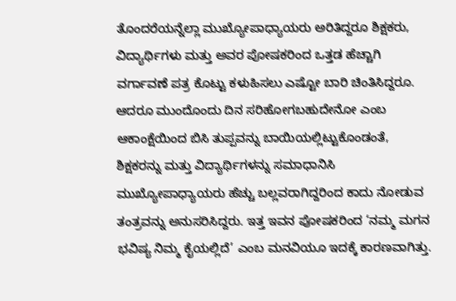ತೊಂದರೆಯನ್ನೆಲ್ಲಾ ಮುಖ್ಯೋಪಾಧ್ಯಾಯರು ಅರಿತಿದ್ದರೂ ಶಿಕ್ಷಕರು, ವಿದ್ಯಾರ್ಥಿಗಳು ಮತ್ತು ಅವರ ಪೋಷಕರಿಂದ ಒತ್ತಡ ಹೆಚ್ಚಾಗಿ ವರ್ಗಾವಣೆ ಪತ್ರ ಕೊಟ್ಟು ಕಳುಹಿಸಲು ಎಷ್ಟೋ ಬಾರಿ ಚಿಂತಿಸಿದ್ದರೂ. ಆದರೂ ಮುಂದೊಂದು ದಿನ ಸರಿಹೋಗಬಹುದೇನೋ ಎಂಬ ಆಕಾಂಕ್ಷೆಯಿಂದ ಬಿಸಿ ತುಪ್ಪವನ್ನು ಬಾಯಿಯಲ್ಲಿಟ್ಟುಕೊಂಡಂತೆ, ಶಿಕ್ಷಕರನ್ನು ಮತ್ತು ವಿದ್ಯಾರ್ಥಿಗಳನ್ನು ಸಮಾಧಾನಿಸಿ ಮುಖ್ಯೋಪಾಧ್ಯಾಯರು ಹೆಚ್ಚು ಬಲ್ಲವರಾಗಿದ್ದರಿಂದ ಕಾದು ನೋಡುವ ತಂತ್ರವನ್ನು ಅನುಸರಿಸಿದ್ದರು. ಇತ್ತ ಇವನ ಪೋಷಕರಿಂದ ‘ನಮ್ಮ ಮಗನ ಭವಿಷ್ಯ ನಿಮ್ಮ ಕೈಯಲ್ಲಿದೆ’ ಎಂಬ ಮನವಿಯೂ ಇದಕ್ಕೆ ಕಾರಣವಾಗಿತ್ತು.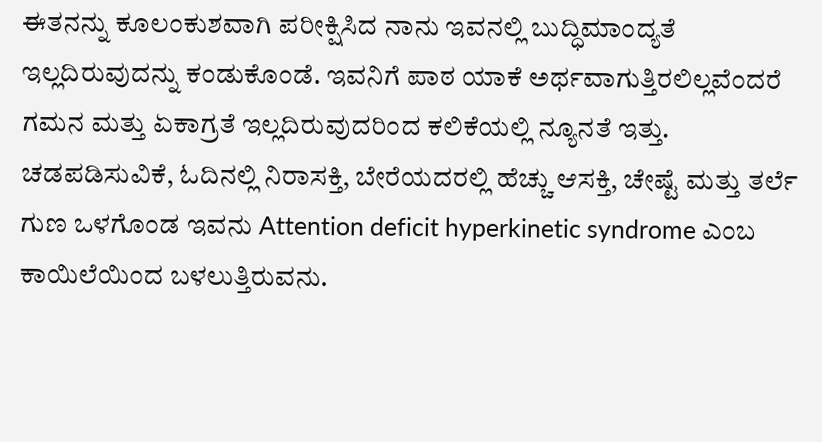ಈತನನ್ನು ಕೂಲಂಕುಶವಾಗಿ ಪರೀಕ್ಷಿಸಿದ ನಾನು ಇವನಲ್ಲಿ ಬುದ್ಧಿಮಾಂದ್ಯತೆ ಇಲ್ಲದಿರುವುದನ್ನು ಕಂಡುಕೊಂಡೆ. ಇವನಿಗೆ ಪಾಠ ಯಾಕೆ ಅರ್ಥವಾಗುತ್ತಿರಲಿಲ್ಲವೆಂದರೆ ಗಮನ ಮತ್ತು ಏಕಾಗ್ರತೆ ಇಲ್ಲದಿರುವುದರಿಂದ ಕಲಿಕೆಯಲ್ಲಿ ನ್ಯೂನತೆ ಇತ್ತು. ಚಡಪಡಿಸುವಿಕೆ, ಓದಿನಲ್ಲಿ ನಿರಾಸಕ್ತಿ, ಬೇರೆಯದರಲ್ಲಿ ಹೆಚ್ಚು ಆಸಕ್ತಿ, ಚೇಷ್ಟೆ ಮತ್ತು ತರ್ಲೆ ಗುಣ ಒಳಗೊಂಡ ಇವನು Attention deficit hyperkinetic syndrome ಎಂಬ ಕಾಯಿಲೆಯಿಂದ ಬಳಲುತ್ತಿರುವನು.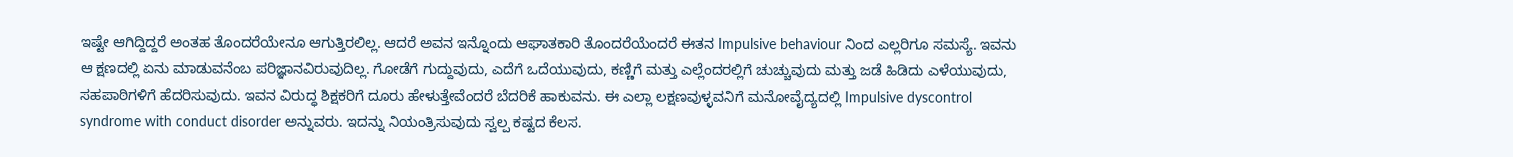ಇಷ್ಟೇ ಆಗಿದ್ದಿದ್ದರೆ ಅಂತಹ ತೊಂದರೆಯೇನೂ ಆಗುತ್ತಿರಲಿಲ್ಲ. ಆದರೆ ಅವನ ಇನ್ನೊಂದು ಆಘಾತಕಾರಿ ತೊಂದರೆಯೆಂದರೆ ಈತನ Impulsive behaviour ನಿಂದ ಎಲ್ಲರಿಗೂ ಸಮಸ್ಯೆ. ಇವನು ಆ ಕ್ಷಣದಲ್ಲಿ ಏನು ಮಾಡುವನೆಂಬ ಪರಿಜ್ಞಾನವಿರುವುದಿಲ್ಲ. ಗೋಡೆಗೆ ಗುದ್ದುವುದು, ಎದೆಗೆ ಒದೆಯುವುದು, ಕಣ್ಣಿಗೆ ಮತ್ತು ಎಲ್ಲೆಂದರಲ್ಲಿಗೆ ಚುಚ್ಚುವುದು ಮತ್ತು ಜಡೆ ಹಿಡಿದು ಎಳೆಯುವುದು, ಸಹಪಾಠಿಗಳಿಗೆ ಹೆದರಿಸುವುದು. ಇವನ ವಿರುದ್ಧ ಶಿಕ್ಷಕರಿಗೆ ದೂರು ಹೇಳುತ್ತೇವೆಂದರೆ ಬೆದರಿಕೆ ಹಾಕುವನು. ಈ ಎಲ್ಲಾ ಲಕ್ಷಣವುಳ್ಳವನಿಗೆ ಮನೋವೈದ್ಯದಲ್ಲಿ Impulsive dyscontrol syndrome with conduct disorder ಅನ್ನುವರು. ಇದನ್ನು ನಿಯಂತ್ರಿಸುವುದು ಸ್ವಲ್ಪ ಕಷ್ಟದ ಕೆಲಸ.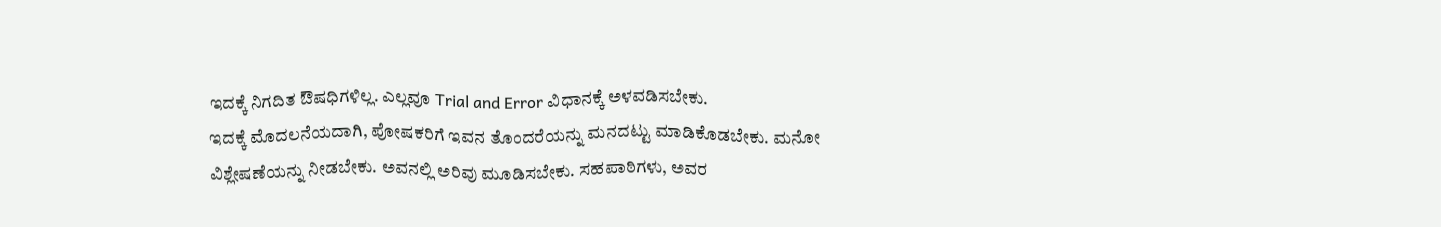ಇದಕ್ಕೆ ನಿಗದಿತ ಔಷಧಿಗಳಿಲ್ಲ. ಎಲ್ಲವೂ Trial and Error ವಿಧಾನಕ್ಕೆ ಅಳವಡಿಸಬೇಕು.
ಇದಕ್ಕೆ ಮೊದಲನೆಯದಾಗಿ, ಪೋಷಕರಿಗೆ ಇವನ ತೊಂದರೆಯನ್ನು ಮನದಟ್ಟು ಮಾಡಿಕೊಡಬೇಕು. ಮನೋ ವಿಶ್ಲೇಷಣೆಯನ್ನು ನೀಡಬೇಕು. ಅವನಲ್ಲಿ ಅರಿವು ಮೂಡಿಸಬೇಕು. ಸಹಪಾಠಿಗಳು, ಅವರ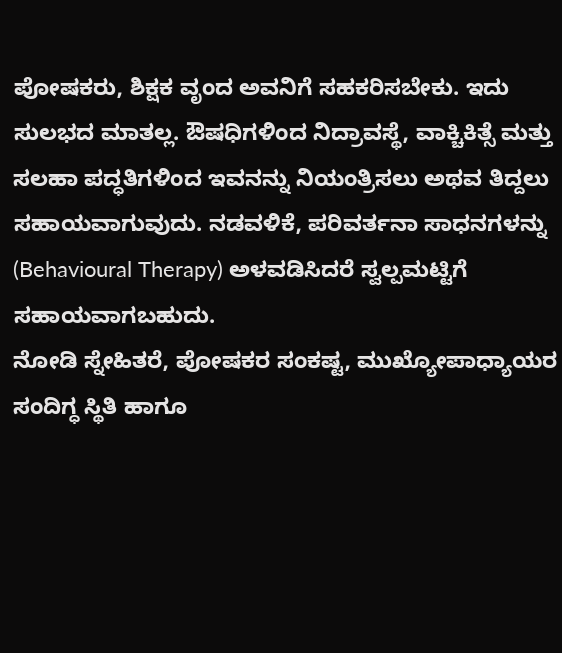ಪೋಷಕರು, ಶಿಕ್ಷಕ ವೃಂದ ಅವನಿಗೆ ಸಹಕರಿಸಬೇಕು. ಇದು ಸುಲಭದ ಮಾತಲ್ಲ. ಔಷಧಿಗಳಿಂದ ನಿದ್ರಾವಸ್ಥೆ, ವಾಕ್ಚಿಕಿತ್ಸೆ ಮತ್ತು ಸಲಹಾ ಪದ್ಧತಿಗಳಿಂದ ಇವನನ್ನು ನಿಯಂತ್ರಿಸಲು ಅಥವ ತಿದ್ದಲು ಸಹಾಯವಾಗುವುದು. ನಡವಳಿಕೆ, ಪರಿವರ್ತನಾ ಸಾಧನಗಳನ್ನು (Behavioural Therapy) ಅಳವಡಿಸಿದರೆ ಸ್ವಲ್ಪಮಟ್ಟಿಗೆ ಸಹಾಯವಾಗಬಹುದು.
ನೋಡಿ ಸ್ನೇಹಿತರೆ, ಪೋಷಕರ ಸಂಕಷ್ಟ, ಮುಖ್ಯೋಪಾಧ್ಯಾಯರ ಸಂದಿಗ್ಧ ಸ್ಥಿತಿ ಹಾಗೂ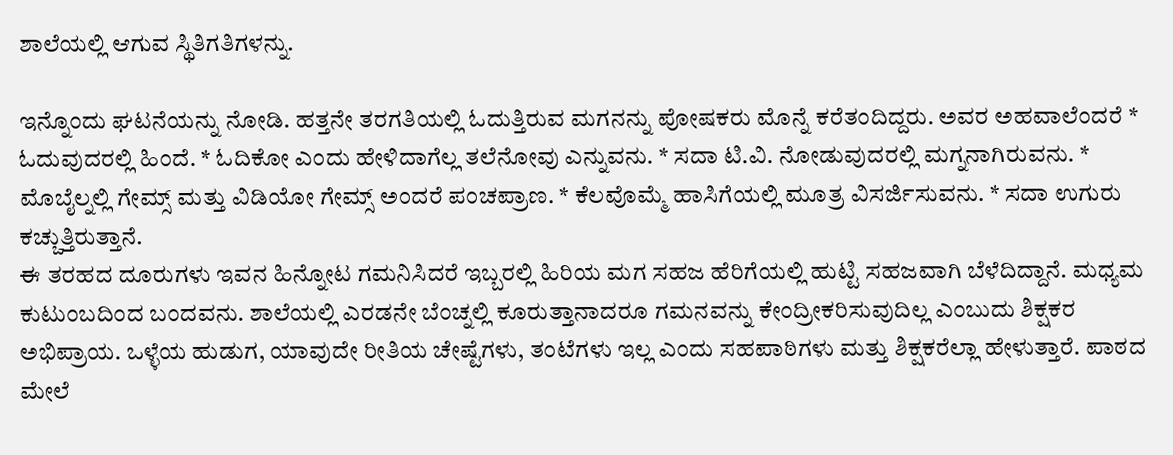ಶಾಲೆಯಲ್ಲಿ ಆಗುವ ಸ್ಥಿತಿಗತಿಗಳನ್ನು.

ಇನ್ನೊಂದು ಘಟನೆಯನ್ನು ನೋಡಿ. ಹತ್ತನೇ ತರಗತಿಯಲ್ಲಿ ಓದುತ್ತಿರುವ ಮಗನನ್ನು ಪೋಷಕರು ಮೊನ್ನೆ ಕರೆತಂದಿದ್ದರು. ಅವರ ಅಹವಾಲೆಂದರೆ * ಓದುವುದರಲ್ಲಿ ಹಿಂದೆ. * ಓದಿಕೋ ಎಂದು ಹೇಳಿದಾಗೆಲ್ಲ ತಲೆನೋವು ಎನ್ನುವನು. * ಸದಾ ಟಿ.ವಿ. ನೋಡುವುದರಲ್ಲಿ ಮಗ್ನನಾಗಿರುವನು. * ಮೊಬೈಲ್ನಲ್ಲಿ ಗೇಮ್ಸ್ ಮತ್ತು ವಿಡಿಯೋ ಗೇಮ್ಸ್ ಅಂದರೆ ಪಂಚಪ್ರಾಣ. * ಕೆಲವೊಮ್ಮೆ ಹಾಸಿಗೆಯಲ್ಲಿ ಮೂತ್ರ ವಿಸರ್ಜಿಸುವನು. * ಸದಾ ಉಗುರು ಕಚ್ಚುತ್ತಿರುತ್ತಾನೆ.
ಈ ತರಹದ ದೂರುಗಳು ಇವನ ಹಿನ್ನೋಟ ಗಮನಿಸಿದರೆ ಇಬ್ಬರಲ್ಲಿ ಹಿರಿಯ ಮಗ ಸಹಜ ಹೆರಿಗೆಯಲ್ಲಿ ಹುಟ್ಟಿ ಸಹಜವಾಗಿ ಬೆಳೆದಿದ್ದಾನೆ. ಮಧ್ಯಮ ಕುಟುಂಬದಿಂದ ಬಂದವನು. ಶಾಲೆಯಲ್ಲಿ ಎರಡನೇ ಬೆಂಚ್ನಲ್ಲಿ ಕೂರುತ್ತಾನಾದರೂ ಗಮನವನ್ನು ಕೇಂದ್ರೀಕರಿಸುವುದಿಲ್ಲ ಎಂಬುದು ಶಿಕ್ಷಕರ ಅಭಿಪ್ರಾಯ. ಒಳ್ಳೆಯ ಹುಡುಗ, ಯಾವುದೇ ರೀತಿಯ ಚೇಷ್ಟೆಗಳು, ತಂಟೆಗಳು ಇಲ್ಲ ಎಂದು ಸಹಪಾಠಿಗಳು ಮತ್ತು ಶಿಕ್ಷಕರೆಲ್ಲಾ ಹೇಳುತ್ತಾರೆ. ಪಾಠದ ಮೇಲೆ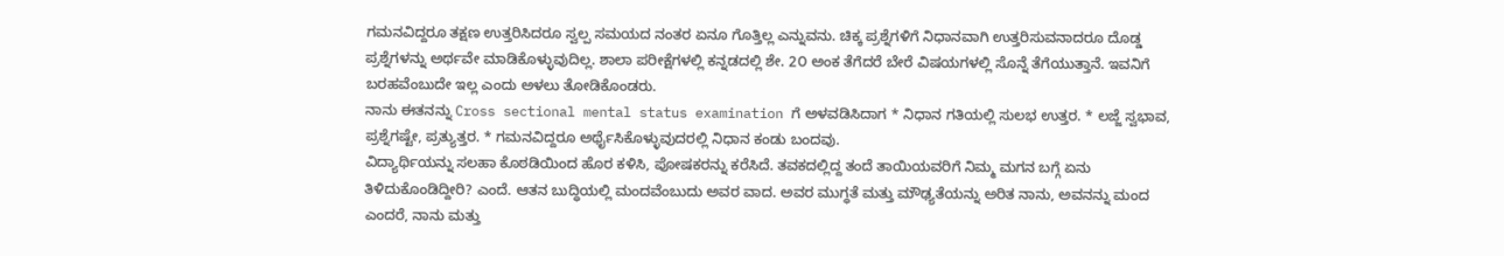ಗಮನವಿದ್ದರೂ ತಕ್ಷಣ ಉತ್ತರಿಸಿದರೂ ಸ್ವಲ್ಪ ಸಮಯದ ನಂತರ ಏನೂ ಗೊತ್ತಿಲ್ಲ ಎನ್ನುವನು. ಚಿಕ್ಕ ಪ್ರಶ್ನೆಗಳಿಗೆ ನಿಧಾನವಾಗಿ ಉತ್ತರಿಸುವನಾದರೂ ದೊಡ್ಡ ಪ್ರಶ್ನೆಗಳನ್ನು ಅರ್ಥವೇ ಮಾಡಿಕೊಳ್ಳುವುದಿಲ್ಲ. ಶಾಲಾ ಪರೀಕ್ಷೆಗಳಲ್ಲಿ ಕನ್ನಡದಲ್ಲಿ ಶೇ. 2೦ ಅಂಕ ತೆಗೆದರೆ ಬೇರೆ ವಿಷಯಗಳಲ್ಲಿ ಸೊನ್ನೆ ತೆಗೆಯುತ್ತಾನೆ. ಇವನಿಗೆ ಬರಹವೆಂಬುದೇ ಇಲ್ಲ ಎಂದು ಅಳಲು ತೋಡಿಕೊಂಡರು.
ನಾನು ಈತನನ್ನು Cross sectional mental status examination ಗೆ ಅಳವಡಿಸಿದಾಗ * ನಿಧಾನ ಗತಿಯಲ್ಲಿ ಸುಲಭ ಉತ್ತರ. * ಲಜ್ಜೆ ಸ್ವಭಾವ, ಪ್ರಶ್ನೆಗಷ್ಟೇ, ಪ್ರತ್ಯುತ್ತರ. * ಗಮನವಿದ್ದರೂ ಅರ್ಥೈಸಿಕೊಳ್ಳುವುದರಲ್ಲಿ ನಿಧಾನ ಕಂಡು ಬಂದವು.
ವಿದ್ಯಾರ್ಥಿಯನ್ನು ಸಲಹಾ ಕೊಠಡಿಯಿಂದ ಹೊರ ಕಳಿಸಿ, ಪೋಷಕರನ್ನು ಕರೆಸಿದೆ. ತವಕದಲ್ಲಿದ್ದ ತಂದೆ ತಾಯಿಯವರಿಗೆ ನಿಮ್ಮ ಮಗನ ಬಗ್ಗೆ ಏನು ತಿಳಿದುಕೊಂಡಿದ್ದೀರಿ? ಎಂದೆ. ಆತನ ಬುದ್ಧಿಯಲ್ಲಿ ಮಂದವೆಂಬುದು ಅವರ ವಾದ. ಅವರ ಮುಗ್ಧತೆ ಮತ್ತು ಮೌಢ್ಯತೆಯನ್ನು ಅರಿತ ನಾನು, ಅವನನ್ನು ಮಂದ ಎಂದರೆ, ನಾನು ಮತ್ತು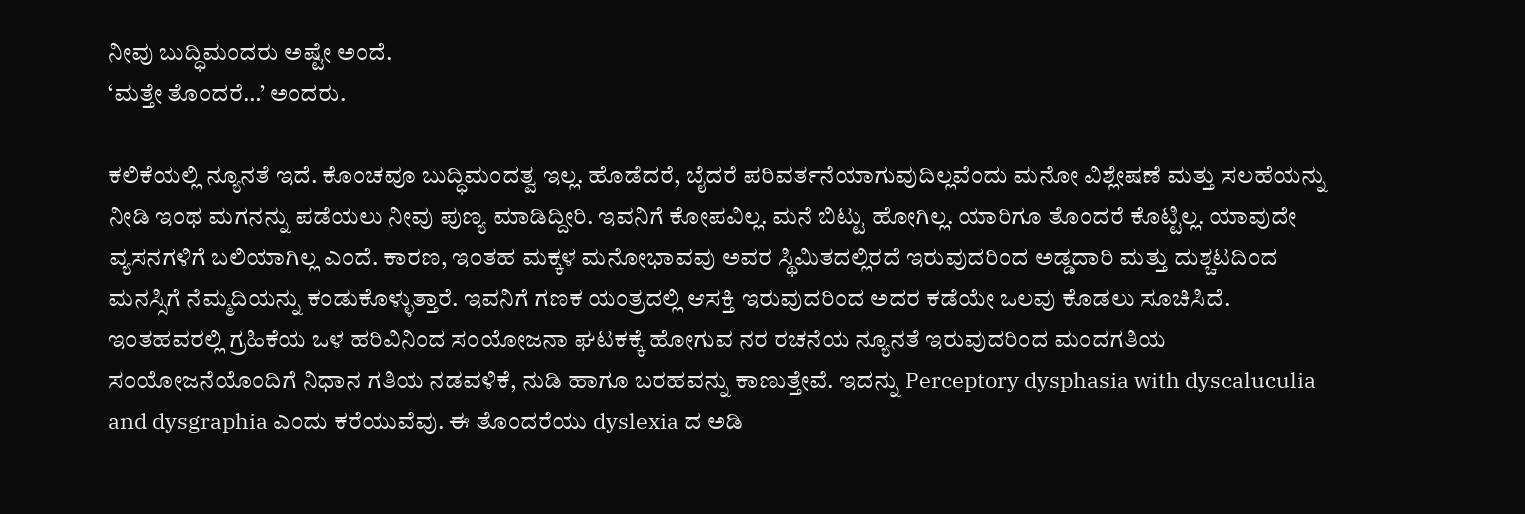ನೀವು ಬುದ್ಧಿಮಂದರು ಅಷ್ಟೇ ಅಂದೆ.
‘ಮತ್ತೇ ತೊಂದರೆ…’ ಅಂದರು.

ಕಲಿಕೆಯಲ್ಲಿ ನ್ಯೂನತೆ ಇದೆ. ಕೊಂಚವೂ ಬುದ್ಧಿಮಂದತ್ವ ಇಲ್ಲ. ಹೊಡೆದರೆ, ಬೈದರೆ ಪರಿವರ್ತನೆಯಾಗುವುದಿಲ್ಲವೆಂದು ಮನೋ ವಿಶ್ಲೇಷಣೆ ಮತ್ತು ಸಲಹೆಯನ್ನು ನೀಡಿ ಇಂಥ ಮಗನನ್ನು ಪಡೆಯಲು ನೀವು ಪುಣ್ಯ ಮಾಡಿದ್ದೀರಿ. ಇವನಿಗೆ ಕೋಪವಿಲ್ಲ. ಮನೆ ಬಿಟ್ಟು ಹೋಗಿಲ್ಲ. ಯಾರಿಗೂ ತೊಂದರೆ ಕೊಟ್ಟಿಲ್ಲ. ಯಾವುದೇ ವ್ಯಸನಗಳಿಗೆ ಬಲಿಯಾಗಿಲ್ಲ ಎಂದೆ. ಕಾರಣ, ಇಂತಹ ಮಕ್ಕಳ ಮನೋಭಾವವು ಅವರ ಸ್ಥಿಮಿತದಲ್ಲಿರದೆ ಇರುವುದರಿಂದ ಅಡ್ಡದಾರಿ ಮತ್ತು ದುಶ್ಚಟದಿಂದ ಮನಸ್ಸಿಗೆ ನೆಮ್ಮದಿಯನ್ನು ಕಂಡುಕೊಳ್ಳುತ್ತಾರೆ. ಇವನಿಗೆ ಗಣಕ ಯಂತ್ರದಲ್ಲಿ ಆಸಕ್ತಿ ಇರುವುದರಿಂದ ಅದರ ಕಡೆಯೇ ಒಲವು ಕೊಡಲು ಸೂಚಿಸಿದೆ.
ಇಂತಹವರಲ್ಲಿ ಗ್ರಹಿಕೆಯ ಒಳ ಹರಿವಿನಿಂದ ಸಂಯೋಜನಾ ಘಟಕಕ್ಕೆ ಹೋಗುವ ನರ ರಚನೆಯ ನ್ಯೂನತೆ ಇರುವುದರಿಂದ ಮಂದಗತಿಯ ಸಂಯೋಜನೆಯೊಂದಿಗೆ ನಿಧಾನ ಗತಿಯ ನಡವಳಿಕೆ, ನುಡಿ ಹಾಗೂ ಬರಹವನ್ನು ಕಾಣುತ್ತೇವೆ. ಇದನ್ನು Perceptory dysphasia with dyscaluculia and dysgraphia ಎಂದು ಕರೆಯುವೆವು. ಈ ತೊಂದರೆಯು dyslexia ದ ಅಡಿ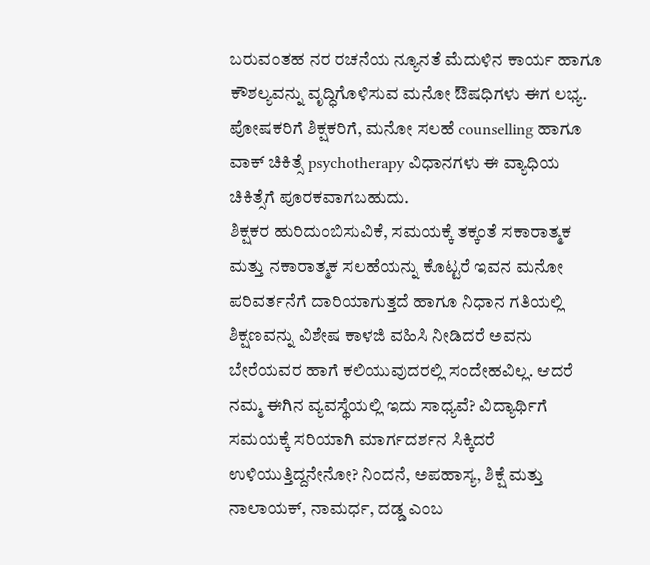ಬರುವಂತಹ ನರ ರಚನೆಯ ನ್ಯೂನತೆ ಮೆದುಳಿನ ಕಾರ್ಯ ಹಾಗೂ ಕೌಶಲ್ಯವನ್ನು ವೃದ್ಧಿಗೊಳಿಸುವ ಮನೋ ಔಷಧಿಗಳು ಈಗ ಲಭ್ಯ. ಪೋಷಕರಿಗೆ ಶಿಕ್ಷಕರಿಗೆ, ಮನೋ ಸಲಹೆ counselling ಹಾಗೂ ವಾಕ್ ಚಿಕಿತ್ಸೆ psychotherapy ವಿಧಾನಗಳು ಈ ವ್ಯಾಧಿಯ ಚಿಕಿತ್ಸೆಗೆ ಪೂರಕವಾಗಬಹುದು.
ಶಿಕ್ಷಕರ ಹುರಿದುಂಬಿಸುವಿಕೆ, ಸಮಯಕ್ಕೆ ತಕ್ಕಂತೆ ಸಕಾರಾತ್ಮಕ ಮತ್ತು ನಕಾರಾತ್ಮಕ ಸಲಹೆಯನ್ನು ಕೊಟ್ಟರೆ ಇವನ ಮನೋ ಪರಿವರ್ತನೆಗೆ ದಾರಿಯಾಗುತ್ತದೆ ಹಾಗೂ ನಿಧಾನ ಗತಿಯಲ್ಲಿ ಶಿಕ್ಷಣವನ್ನು ವಿಶೇಷ ಕಾಳಜಿ ವಹಿಸಿ ನೀಡಿದರೆ ಅವನು ಬೇರೆಯವರ ಹಾಗೆ ಕಲಿಯುವುದರಲ್ಲಿ ಸಂದೇಹವಿಲ್ಲ. ಆದರೆ ನಮ್ಮ ಈಗಿನ ವ್ಯವಸ್ಥೆಯಲ್ಲಿ ಇದು ಸಾಧ್ಯವೆ? ವಿದ್ಯಾರ್ಥಿಗೆ ಸಮಯಕ್ಕೆ ಸರಿಯಾಗಿ ಮಾರ್ಗದರ್ಶನ ಸಿಕ್ಕಿದರೆ ಉಳಿಯುತ್ತಿದ್ದನೇನೋ? ನಿಂದನೆ, ಅಪಹಾಸ್ಯ, ಶಿಕ್ಷೆ ಮತ್ತು ನಾಲಾಯಕ್, ನಾಮರ್ಧ, ದಡ್ಡ ಎಂಬ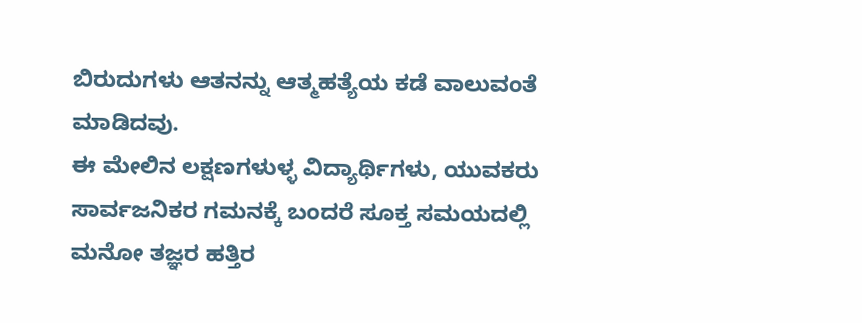ಬಿರುದುಗಳು ಆತನನ್ನು ಆತ್ಮಹತ್ಯೆಯ ಕಡೆ ವಾಲುವಂತೆ ಮಾಡಿದವು.
ಈ ಮೇಲಿನ ಲಕ್ಷಣಗಳುಳ್ಳ ವಿದ್ಯಾರ್ಥಿಗಳು, ಯುವಕರು ಸಾರ್ವಜನಿಕರ ಗಮನಕ್ಕೆ ಬಂದರೆ ಸೂಕ್ತ ಸಮಯದಲ್ಲಿ ಮನೋ ತಜ್ಞರ ಹತ್ತಿರ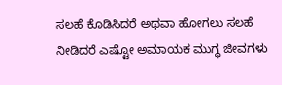ಸಲಹೆ ಕೊಡಿಸಿದರೆ ಅಥವಾ ಹೋಗಲು ಸಲಹೆ ನೀಡಿದರೆ ಎಷ್ಟೋ ಅಮಾಯಕ ಮುಗ್ಧ ಜೀವಗಳು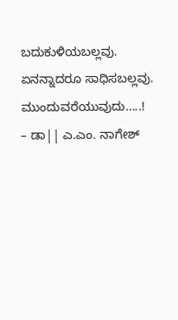ಬದುಕುಳಿಯಬಲ್ಲವು. ಏನನ್ನಾದರೂ ಸಾಧಿಸಬಲ್ಲವು.
ಮುಂದುವರೆಯುವುದು…..!
– ಡಾ|| ಎ.ಎಂ. ನಾಗೇಶ್